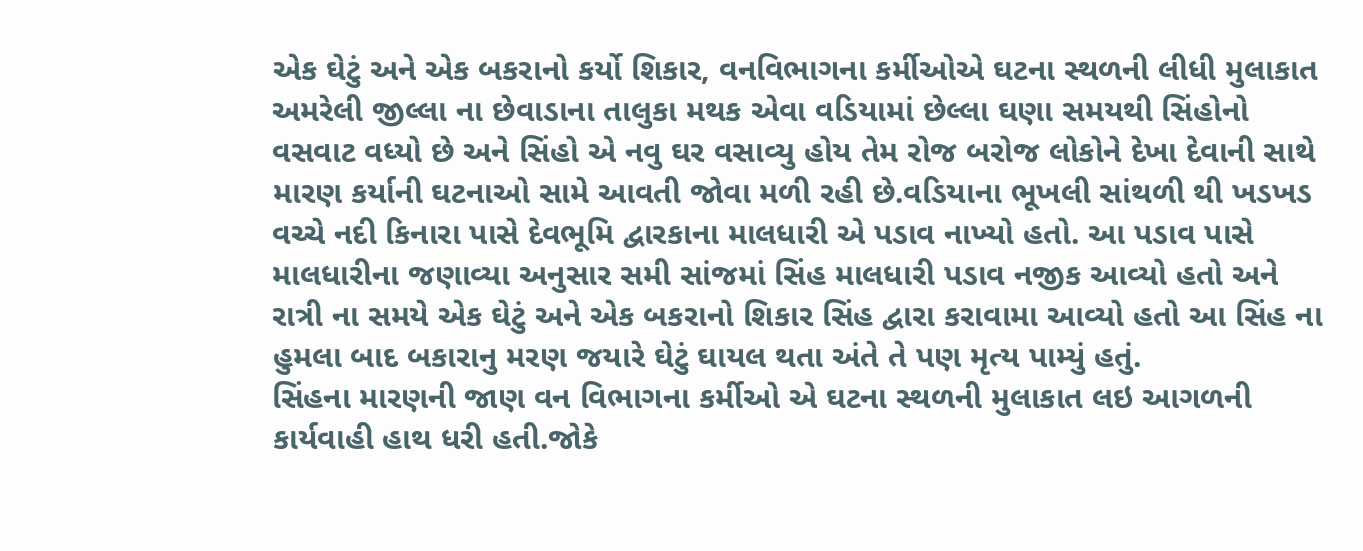એક ઘેટું અને એક બકરાનો કર્યો શિકાર, વનવિભાગના કર્મીઓએ ઘટના સ્થળની લીધી મુલાકાત
અમરેલી જીલ્લા ના છેવાડાના તાલુકા મથક એવા વડિયામાં છેલ્લા ઘણા સમયથી સિંહોનો વસવાટ વધ્યો છે અને સિંહો એ નવુ ઘર વસાવ્યુ હોય તેમ રોજ બરોજ લોકોને દેખા દેવાની સાથે મારણ કર્યાની ઘટનાઓ સામે આવતી જોવા મળી રહી છે.વડિયાના ભૂખલી સાંથળી થી ખડખડ વચ્ચે નદી કિનારા પાસે દેવભૂમિ દ્વારકાના માલધારી એ પડાવ નાખ્યો હતો. આ પડાવ પાસે માલધારીના જણાવ્યા અનુસાર સમી સાંજમાં સિંહ માલધારી પડાવ નજીક આવ્યો હતો અને રાત્રી ના સમયે એક ઘેટું અને એક બકરાનો શિકાર સિંહ દ્વારા કરાવામા આવ્યો હતો આ સિંહ ના હુમલા બાદ બકારાનુ મરણ જયારે ઘેટું ઘાયલ થતા અંતે તે પણ મૃત્ય પામ્યું હતું.
સિંહના મારણની જાણ વન વિભાગના કર્મીઓ એ ઘટના સ્થળની મુલાકાત લઇ આગળની કાર્યવાહી હાથ ધરી હતી.જોકે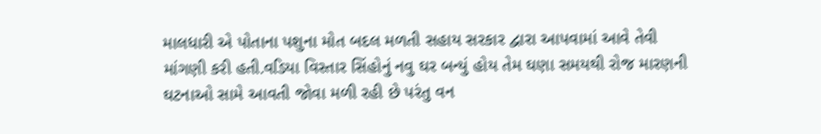માલધારી એ પોતાના પશુના મોત બદલ મળતી સહાય સરકાર દ્વારા આપવામાં આવે તેવી માંગણી કરી હતી.વડિયા વિસ્તાર સિંહોનું નવુ ઘર બન્યું હોય તેમ ઘણા સમયથી રોજ મારણની ઘટનાઓ સામે આવતી જોવા મળી રહી છે પરંતુ વન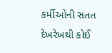કર્મીઓની સતત દેખરેખથી કોઈ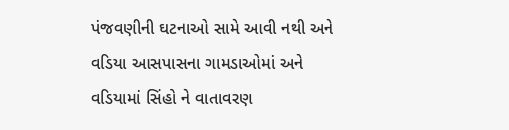પંજવણીની ઘટનાઓ સામે આવી નથી અને વડિયા આસપાસના ગામડાઓમાં અને વડિયામાં સિંહો ને વાતાવરણ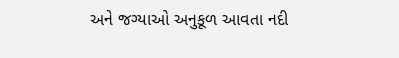અને જગ્યાઓ અનુકૂળ આવતા નદી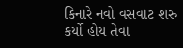કિનારે નવો વસવાટ શરુ કર્યો હોય તેવા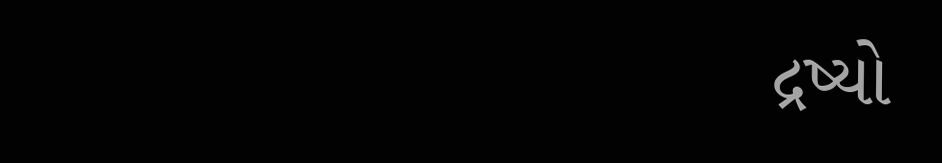દ્રષ્યો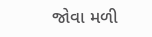જોવા મળી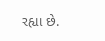રહ્યા છે.